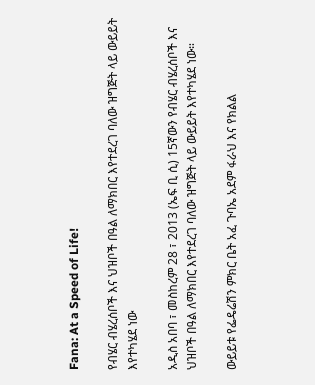Fana: At a Speed of Life!

የብሄር ብሄረሰቦች እና ህዝቦች በዓል ለማክበር እየተደረገ ባለው ዝግጅት ላይ ውይይት እየተካሄደ ነው

አዲስ አበባ ፣ መስከረም 28 ፣ 2013 (ኤፍ ቢ ሲ) 15ኛውን የብሄር ብሄረሰቦች እና ህዝቦች በዓል ለማክበር እየተደረገ ባለው ዝግጅት ላይ ውይይት እየተካሄደ ነው።

ውይይቱ የፌዴሬሽን ምክር ቤት አፈ ጉባኤ አደም ፋራህ እና የክልል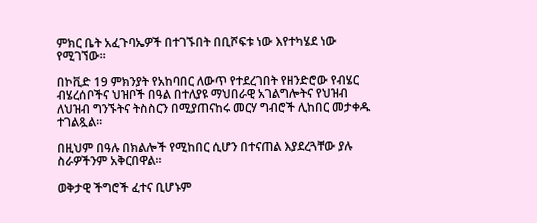ምክር ቤት አፈጉባኤዎች በተገኙበት በቢሾፍቱ ነው እየተካሄደ ነው የሚገኘው።

በኮቪድ 19 ምክንያት የአከባበር ለውጥ የተደረገበት የዘንድሮው የብሄር ብሄረሰቦችና ህዝቦች በዓል በተለያዩ ማህበራዊ አገልግሎትና የህዝብ ለህዝብ ግንኙትና ትስስርን በሚያጠናከሩ መርሃ ግብሮች ሊከበር መታቀዱ ተገልጿል።

በዚህም በዓሉ በክልሎች የሚከበር ሲሆን በተናጠል እያደረጓቸው ያሉ ስራዎችንም አቅርበዋል።

ወቅታዊ ችግሮች ፈተና ቢሆኑም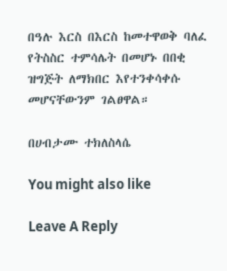በዓሉ እርስ በእርስ ከመተዋወቅ ባለፈ የትስስር ተምሳሌት በመሆኑ በበቂ ዝግጅት ለማክበር እየተንቀሳቀሱ መሆናቸውንም ገልፀዋል።

በሀብታሙ ተክለስላሴ

You might also like

Leave A Reply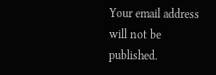Your email address will not be published.